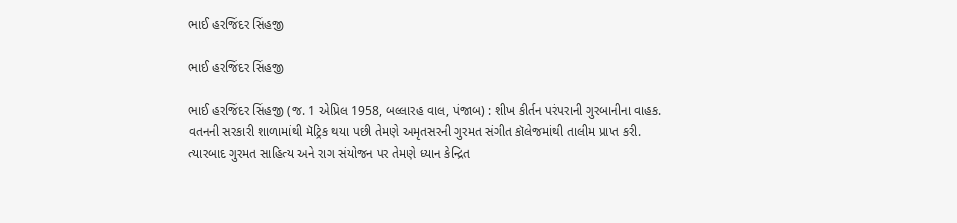ભાઈ હરજિંદર સિંહજી

ભાઈ હરજિંદર સિંહજી

ભાઈ હરજિંદર સિંહજી (જ. 1 એપ્રિલ 1958, બલ્લારહ વાલ, પંજાબ) : શીખ કીર્તન પરંપરાની ગુરબાનીના વાહક. વતનની સરકારી શાળામાંથી મૅટ્રિક થયા પછી તેમણે અમૃતસરની ગુરમત સંગીત કૉલેજમાંથી તાલીમ પ્રાપ્ત કરી. ત્યારબાદ ગુરમત સાહિત્ય અને રાગ સંયોજન પર તેમણે ધ્યાન કેન્દ્રિત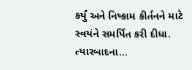કર્યું અને નિષ્કામ કીર્તનને માટે સ્વયંને સમર્પિત કરી દીધા. ત્યારબાદના…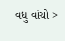વધુ વાંચો >